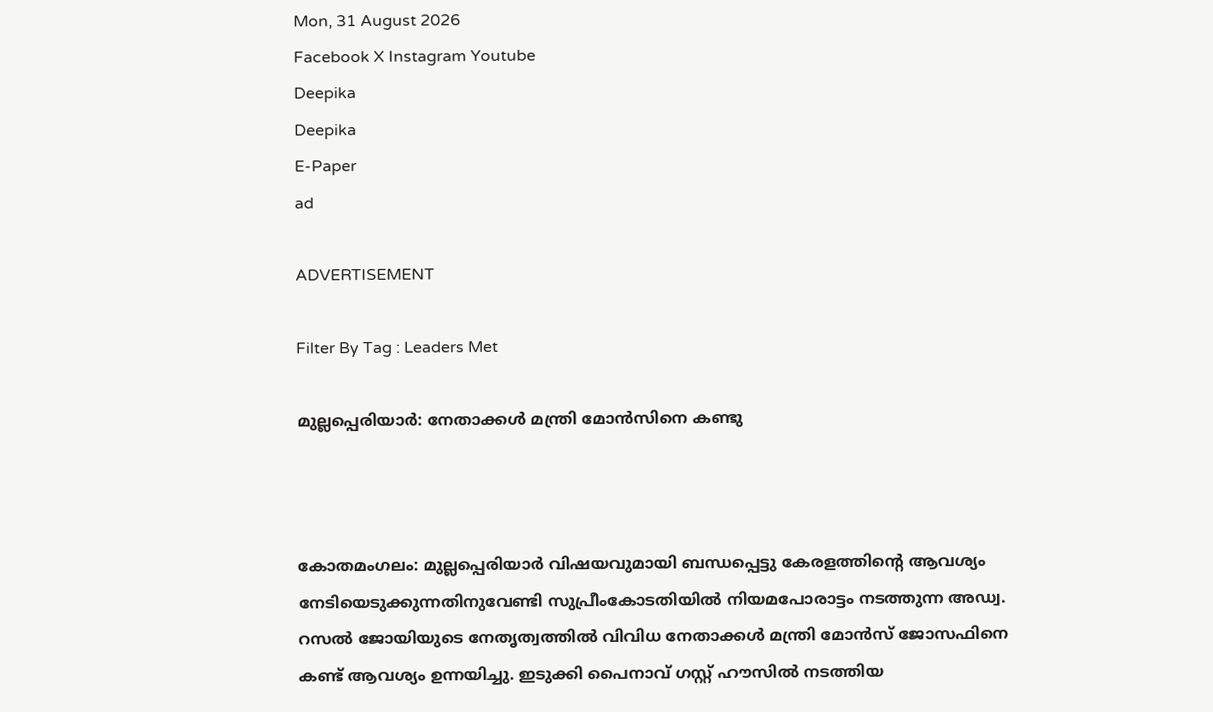Mon, 31 August 2026
Facebook X Instagram Youtube
Deepika
Deepika
E-Paper
ad

ADVERTISEMENT

Filter By Tag : Leaders Met

മുല്ലപ്പെരിയാർ: നേതാക്കൾ മന്ത്രി മോൻസിനെ കണ്ടു



കോതമംഗലം: മുല്ലപ്പെരിയാർ വിഷയവുമായി ബന്ധപ്പെട്ടു കേരളത്തിന്‍റെ ആവശ്യം നേടിയെടുക്കുന്നതിനുവേണ്ടി സുപ്രീംകോടതിയിൽ നിയമപോരാട്ടം നടത്തുന്ന അഡ്വ. റസൽ ജോയിയുടെ നേതൃത്വത്തിൽ വിവിധ നേതാക്കൾ മന്ത്രി മോൻസ് ജോസഫിനെ കണ്ട് ആവശ്യം ഉന്നയിച്ചു. ഇടുക്കി പൈനാവ് ഗസ്റ്റ് ഹൗസിൽ നടത്തിയ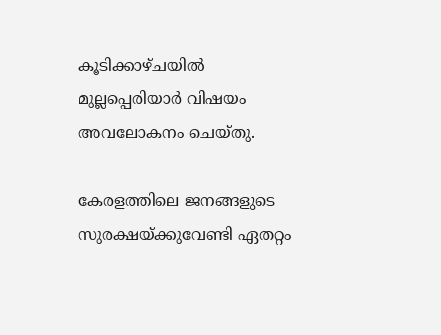കൂടിക്കാഴ്ചയിൽ മുല്ലപ്പെരിയാർ വിഷയം അവലോകനം ചെയ്തു.

കേരളത്തിലെ ജനങ്ങളുടെ സുരക്ഷയ്ക്കുവേണ്ടി ഏതറ്റം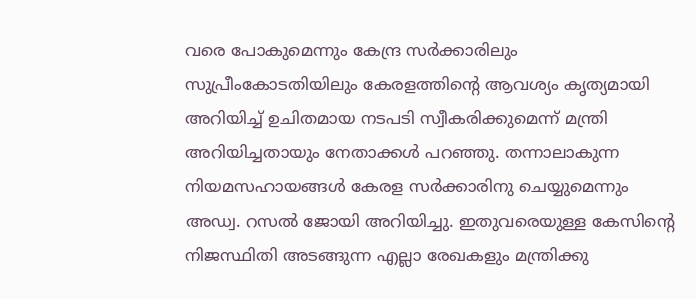വരെ പോകുമെന്നും കേന്ദ്ര സർക്കാരിലും സുപ്രീംകോടതിയിലും കേരളത്തിന്‍റെ ആവശ്യം കൃത്യമായി അറിയിച്ച് ഉചിതമായ നടപടി സ്വീകരിക്കുമെന്ന് മന്ത്രി അറിയിച്ചതായും നേതാക്കൾ പറഞ്ഞു. തന്നാലാകുന്ന നിയമസഹായങ്ങൾ കേരള സർക്കാരിനു ചെയ്യുമെന്നും അഡ്വ. റസൽ ജോയി അറിയിച്ചു. ഇതുവരെയുള്ള കേസിന്‍റെ നിജസ്ഥിതി അടങ്ങുന്ന എല്ലാ രേഖകളും മന്ത്രിക്കു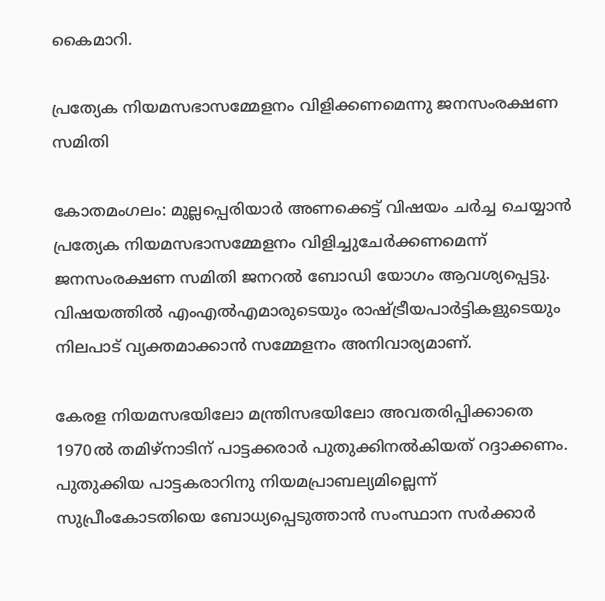കൈമാറി.

പ്രത്യേക നിയമസഭാസമ്മേളനം വിളിക്കണമെന്നു ജനസംരക്ഷണ സമിതി

കോതമംഗലം: മുല്ലപ്പെരിയാർ അണക്കെട്ട് വിഷയം ചർച്ച ചെയ്യാൻ പ്രത്യേക നിയമസഭാസമ്മേളനം വിളിച്ചുചേർക്കണമെന്ന് ജനസംരക്ഷണ സമിതി ജനറൽ ബോഡി യോഗം ആവശ്യപ്പെട്ടു. വിഷയത്തിൽ എംഎൽഎമാരുടെയും രാഷ്‌ട്രീയപാർട്ടികളുടെയും നിലപാട് വ്യക്തമാക്കാൻ സമ്മേളനം അനിവാര്യമാണ്.

കേരള നിയമസഭയിലോ മന്ത്രിസഭയിലോ അവതരിപ്പിക്കാതെ 1970ൽ തമിഴ്നാടിന് പാട്ടക്കരാർ പുതുക്കിനൽകിയത് റദ്ദാക്കണം. പുതുക്കിയ പാട്ടകരാറിനു നിയമപ്രാബല്യമില്ലെന്ന് സുപ്രീംകോടതിയെ ബോധ്യപ്പെടുത്താൻ സംസ്ഥാന സർക്കാർ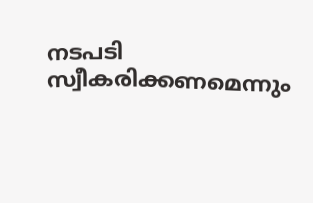നടപടി സ്വീകരിക്കണമെന്നും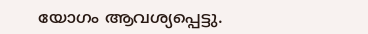യോഗം ആവശ്യപ്പെട്ടു.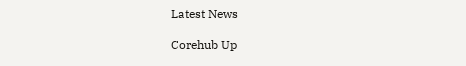Latest News

Corehub Up